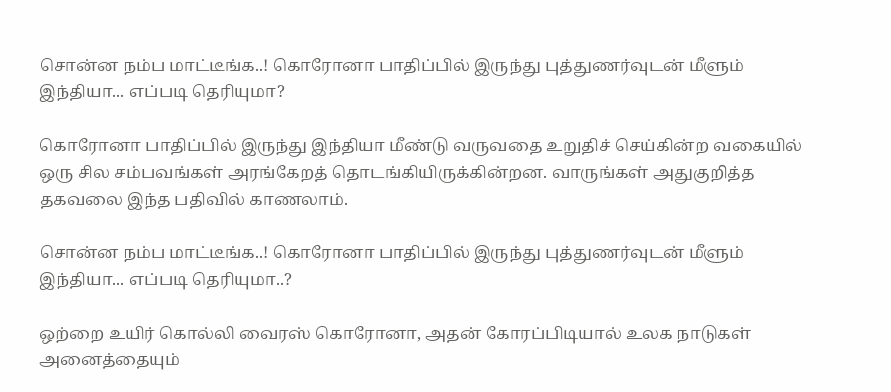சொன்ன நம்ப மாட்டீங்க..! கொரோனா பாதிப்பில் இருந்து புத்துணர்வுடன் மீளும் இந்தியா... எப்படி தெரியுமா?

கொரோனா பாதிப்பில் இருந்து இந்தியா மீண்டு வருவதை உறுதிச் செய்கின்ற வகையில் ஒரு சில சம்பவங்கள் அரங்கேறத் தொடங்கியிருக்கின்றன. வாருங்கள் அதுகுறித்த தகவலை இந்த பதிவில் காணலாம்.

சொன்ன நம்ப மாட்டீங்க..! கொரோனா பாதிப்பில் இருந்து புத்துணர்வுடன் மீளும் இந்தியா... எப்படி தெரியுமா..?

ஒற்றை உயிர் கொல்லி வைரஸ் கொரோனா, அதன் கோரப்பிடியால் உலக நாடுகள் அனைத்தையும்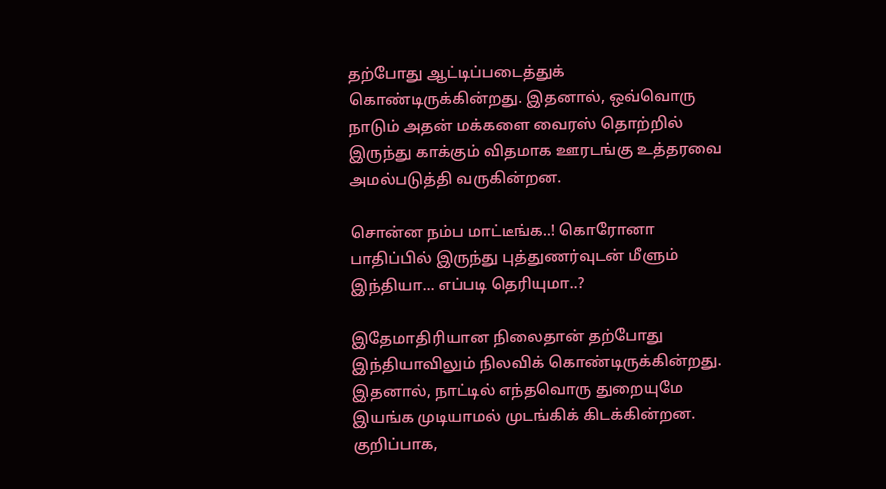தற்போது ஆட்டிப்படைத்துக் கொண்டிருக்கின்றது. இதனால், ஒவ்வொரு நாடும் அதன் மக்களை வைரஸ் தொற்றில் இருந்து காக்கும் விதமாக ஊரடங்கு உத்தரவை அமல்படுத்தி வருகின்றன.

சொன்ன நம்ப மாட்டீங்க..! கொரோனா பாதிப்பில் இருந்து புத்துணர்வுடன் மீளும் இந்தியா... எப்படி தெரியுமா..?

இதேமாதிரியான நிலைதான் தற்போது இந்தியாவிலும் நிலவிக் கொண்டிருக்கின்றது. இதனால், நாட்டில் எந்தவொரு துறையுமே இயங்க முடியாமல் முடங்கிக் கிடக்கின்றன. குறிப்பாக,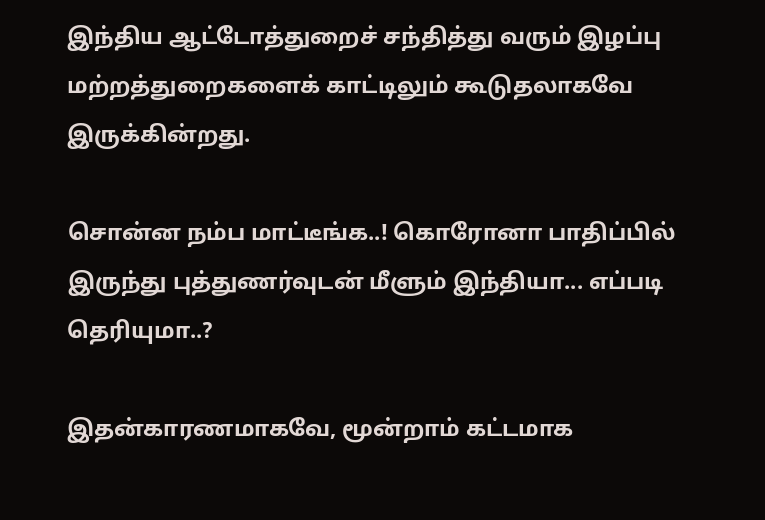இந்திய ஆட்டோத்துறைச் சந்தித்து வரும் இழப்பு மற்றத்துறைகளைக் காட்டிலும் கூடுதலாகவே இருக்கின்றது.

சொன்ன நம்ப மாட்டீங்க..! கொரோனா பாதிப்பில் இருந்து புத்துணர்வுடன் மீளும் இந்தியா... எப்படி தெரியுமா..?

இதன்காரணமாகவே, மூன்றாம் கட்டமாக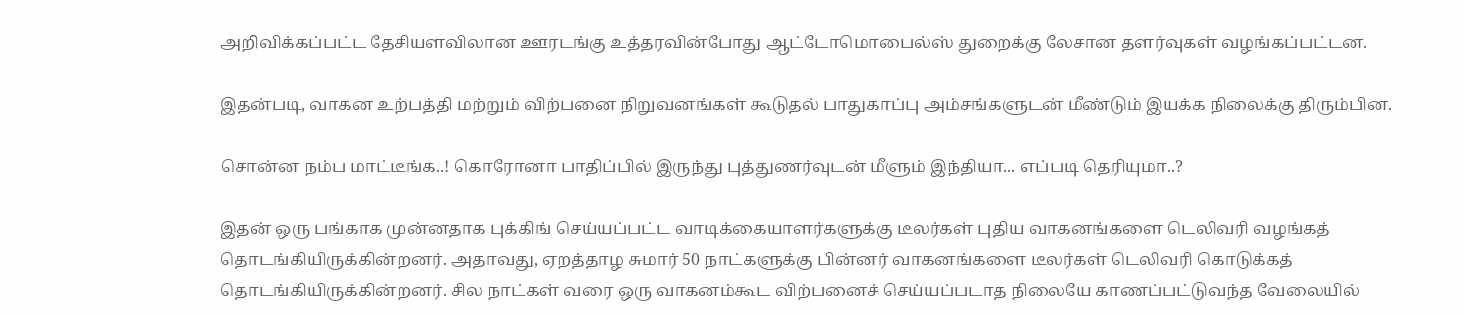அறிவிக்கப்பட்ட தேசியளவிலான ஊரடங்கு உத்தரவின்போது ஆட்டோமொபைல்ஸ் துறைக்கு லேசான தளர்வுகள் வழங்கப்பட்டன.

இதன்படி, வாகன உற்பத்தி மற்றும் விற்பனை நிறுவனங்கள் கூடுதல் பாதுகாப்பு அம்சங்களுடன் மீண்டும் இயக்க நிலைக்கு திரும்பின.

சொன்ன நம்ப மாட்டீங்க..! கொரோனா பாதிப்பில் இருந்து புத்துணர்வுடன் மீளும் இந்தியா... எப்படி தெரியுமா..?

இதன் ஒரு பங்காக முன்னதாக புக்கிங் செய்யப்பட்ட வாடிக்கையாளர்களுக்கு டீலர்கள் புதிய வாகனங்களை டெலிவரி வழங்கத் தொடங்கியிருக்கின்றனர். அதாவது, ஏறத்தாழ சுமார் 50 நாட்களுக்கு பின்னர் வாகனங்களை டீலர்கள் டெலிவரி கொடுக்கத் தொடங்கியிருக்கின்றனர். சில நாட்கள் வரை ஒரு வாகனம்கூட விற்பனைச் செய்யப்படாத நிலையே காணப்பட்டுவந்த வேலையில்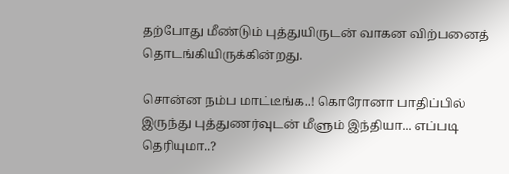தற்போது மீண்டும் புத்துயிருடன் வாகன விற்பனைத் தொடங்கியிருக்கின்றது.

சொன்ன நம்ப மாட்டீங்க..! கொரோனா பாதிப்பில் இருந்து புத்துணர்வுடன் மீளும் இந்தியா... எப்படி தெரியுமா..?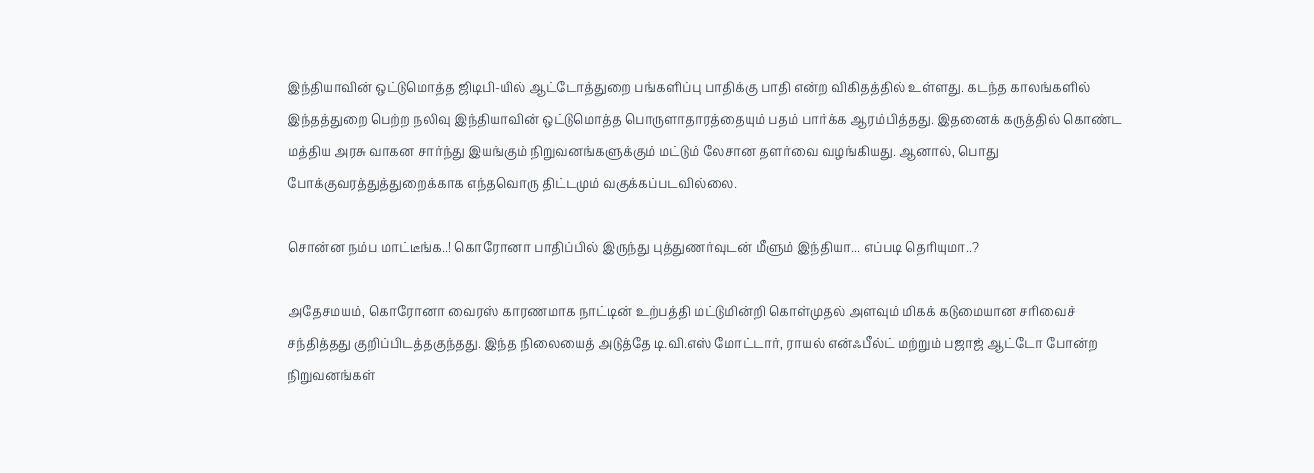இந்தியாவின் ஒட்டுமொத்த ஜிடிபி-யில் ஆட்டோத்துறை பங்களிப்பு பாதிக்கு பாதி என்ற விகிதத்தில் உள்ளது. கடந்த காலங்களில் இந்தத்துறை பெற்ற நலிவு இந்தியாவின் ஒட்டுமொத்த பொருளாதாரத்தையும் பதம் பார்க்க ஆரம்பித்தது. இதனைக் கருத்தில் கொண்ட மத்திய அரசு வாகன சார்ந்து இயங்கும் நிறுவனங்களுக்கும் மட்டும் லேசான தளர்வை வழங்கியது. ஆனால், பொது போக்குவரத்துத்துறைக்காக எந்தவொரு திட்டமும் வகுக்கப்படவில்லை.

சொன்ன நம்ப மாட்டீங்க..! கொரோனா பாதிப்பில் இருந்து புத்துணர்வுடன் மீளும் இந்தியா... எப்படி தெரியுமா..?

அதேசமயம், கொரோனா வைரஸ் காரணமாக நாட்டின் உற்பத்தி மட்டுமின்றி கொள்முதல் அளவும் மிகக் கடுமையான சரிவைச் சந்தித்தது குறிப்பிடத்தகுந்தது. இந்த நிலையைத் அடுத்தே டி.வி.எஸ் மோட்டார், ராயல் என்ஃபீல்ட் மற்றும் பஜாஜ் ஆட்டோ போன்ற நிறுவனங்கள்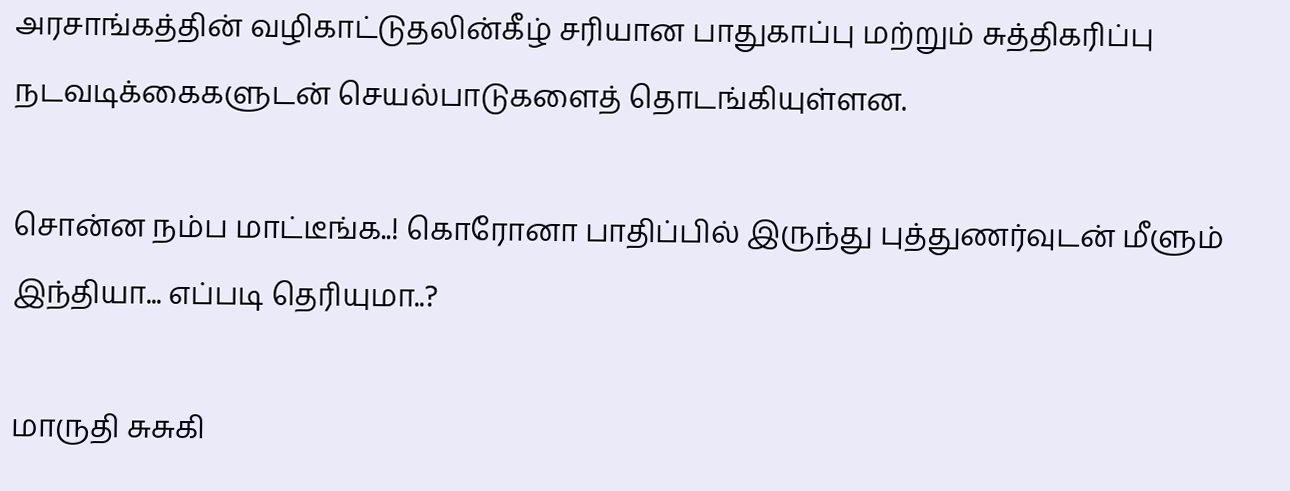அரசாங்கத்தின் வழிகாட்டுதலின்கீழ் சரியான பாதுகாப்பு மற்றும் சுத்திகரிப்பு நடவடிக்கைகளுடன் செயல்பாடுகளைத் தொடங்கியுள்ளன.

சொன்ன நம்ப மாட்டீங்க..! கொரோனா பாதிப்பில் இருந்து புத்துணர்வுடன் மீளும் இந்தியா... எப்படி தெரியுமா..?

மாருதி சுசுகி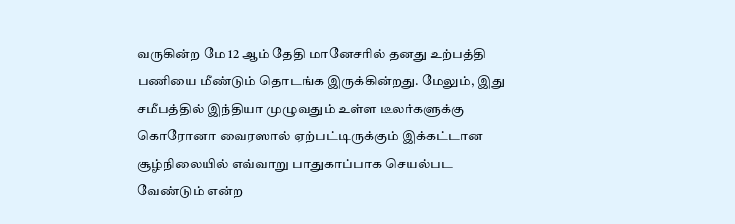வருகின்ற மே 12 ஆம் தேதி மானேசரில் தனது உற்பத்தி பணியை மீண்டும் தொடங்க இருக்கின்றது. மேலும், இது சமீபத்தில் இந்தியா முழுவதும் உள்ள டீலர்களுக்கு கொரோனா வைரஸால் ஏற்பட்டிருக்கும் இக்கட்டான சூழ்நிலையில் எவ்வாறு பாதுகாப்பாக செயல்பட வேண்டும் என்ற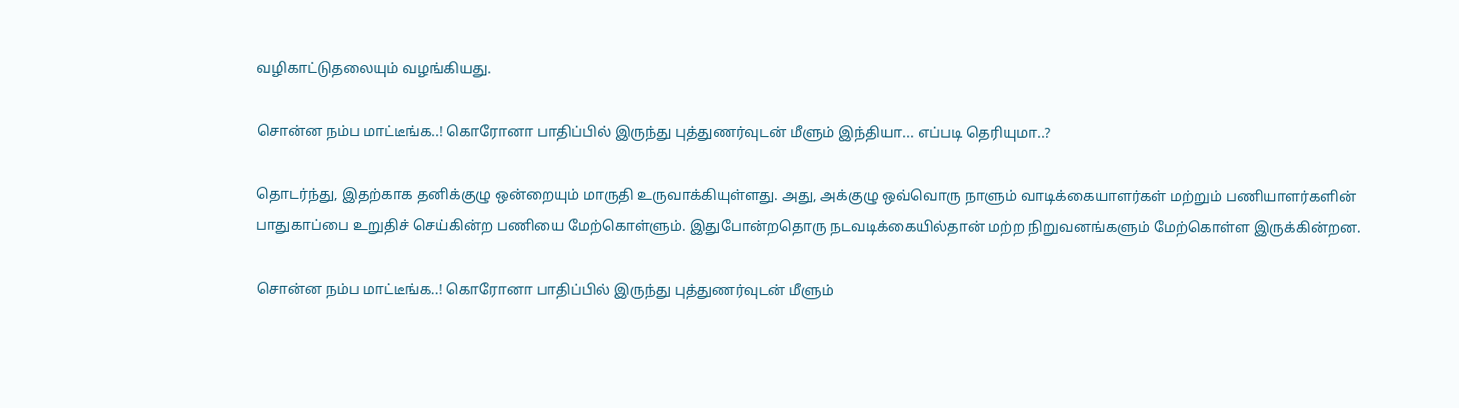வழிகாட்டுதலையும் வழங்கியது.

சொன்ன நம்ப மாட்டீங்க..! கொரோனா பாதிப்பில் இருந்து புத்துணர்வுடன் மீளும் இந்தியா... எப்படி தெரியுமா..?

தொடர்ந்து, இதற்காக தனிக்குழு ஒன்றையும் மாருதி உருவாக்கியுள்ளது. அது, அக்குழு ஒவ்வொரு நாளும் வாடிக்கையாளர்கள் மற்றும் பணியாளர்களின் பாதுகாப்பை உறுதிச் செய்கின்ற பணியை மேற்கொள்ளும். இதுபோன்றதொரு நடவடிக்கையில்தான் மற்ற நிறுவனங்களும் மேற்கொள்ள இருக்கின்றன.

சொன்ன நம்ப மாட்டீங்க..! கொரோனா பாதிப்பில் இருந்து புத்துணர்வுடன் மீளும்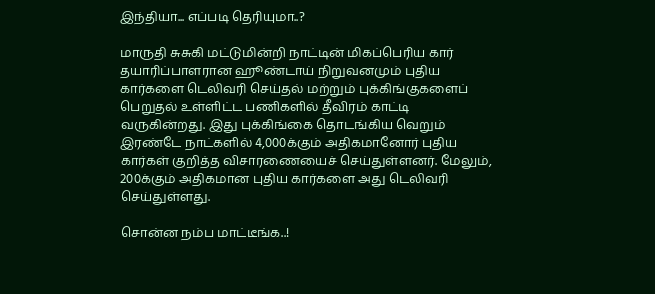இந்தியா... எப்படி தெரியுமா..?

மாருதி சுசுகி மட்டுமின்றி நாட்டின் மிகப்பெரிய கார் தயாரிப்பாளரான ஹூண்டாய் நிறுவனமும் புதிய கார்களை டெலிவரி செய்தல் மற்றும் புக்கிங்குகளைப் பெறுதல் உள்ளிட்ட பணிகளில் தீவிரம் காட்டி வருகின்றது. இது புக்கிங்கை தொடங்கிய வெறும் இரண்டே நாட்களில் 4,000க்கும் அதிகமானோர் புதிய கார்கள் குறித்த விசாரணையைச் செய்துள்ளனர். மேலும், 200க்கும் அதிகமான புதிய கார்களை அது டெலிவரி செய்துள்ளது.

சொன்ன நம்ப மாட்டீங்க..!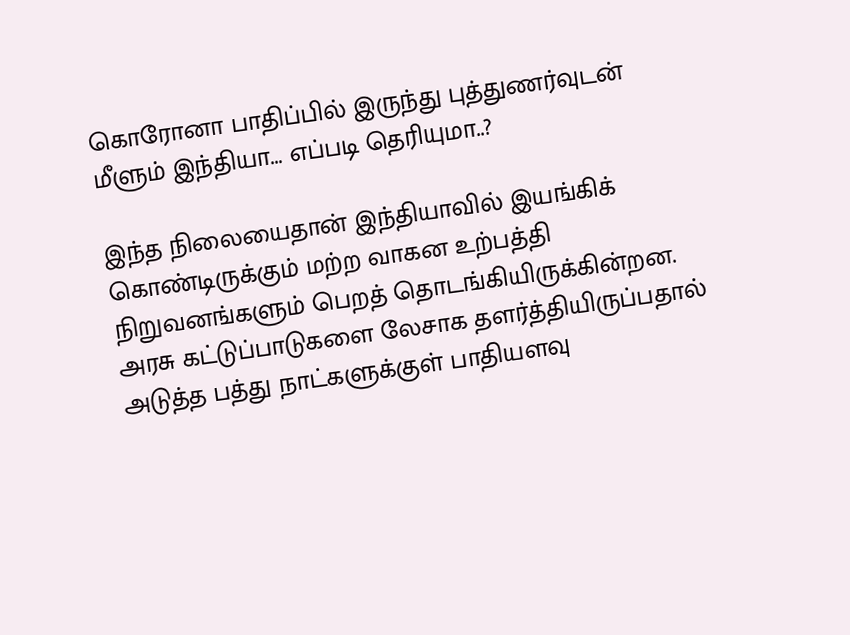கொரோனா பாதிப்பில் இருந்து புத்துணர்வுடன் மீளும் இந்தியா... எப்படி தெரியுமா..?

இந்த நிலையைதான் இந்தியாவில் இயங்கிக் கொண்டிருக்கும் மற்ற வாகன உற்பத்தி நிறுவனங்களும் பெறத் தொடங்கியிருக்கின்றன. அரசு கட்டுப்பாடுகளை லேசாக தளர்த்தியிருப்பதால் அடுத்த பத்து நாட்களுக்குள் பாதியளவு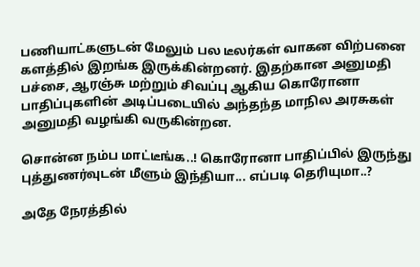பணியாட்களுடன் மேலும் பல டீலர்கள் வாகன விற்பனை களத்தில் இறங்க இருக்கின்றனர். இதற்கான அனுமதி பச்சை, ஆரஞ்சு மற்றும் சிவப்பு ஆகிய கொரோனா பாதிப்புகளின் அடிப்படையில் அந்தந்த மாநில அரசுகள் அனுமதி வழங்கி வருகின்றன.

சொன்ன நம்ப மாட்டீங்க..! கொரோனா பாதிப்பில் இருந்து புத்துணர்வுடன் மீளும் இந்தியா... எப்படி தெரியுமா..?

அதே நேரத்தில்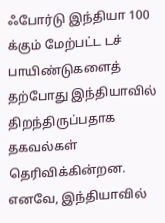ஃபோர்டு இந்தியா 100 க்கும் மேற்பட்ட டச் பாயிண்டுகளைத் தற்போது இந்தியாவில் திறந்திருப்பதாக தகவல்கள் தெரிவிக்கின்றன. எனவே, இந்தியாவில்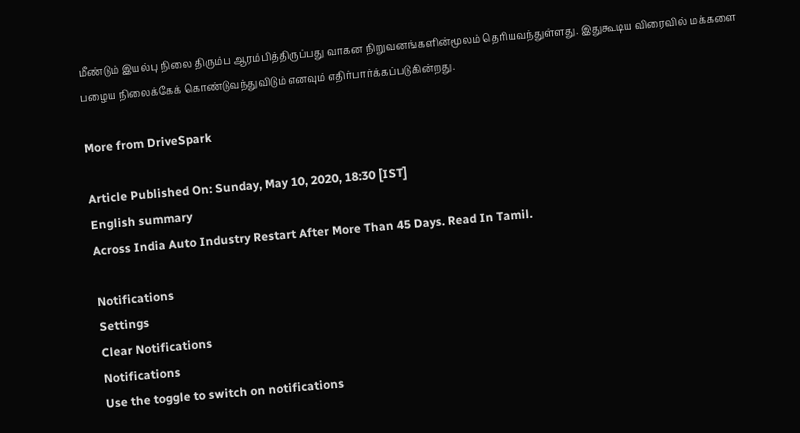மீண்டும் இயல்பு நிலை திரும்ப ஆரம்பித்திருப்பது வாகன நிறுவனங்களின்மூலம் தெரியவந்துள்ளது. இதுகூடிய விரைவில் மக்களை பழைய நிலைக்கேக் கொண்டுவந்துவிடும் எனவும் எதிர்பார்க்கப்படுகின்றது.

More from DriveSpark

Article Published On: Sunday, May 10, 2020, 18:30 [IST]
English summary
Across India Auto Industry Restart After More Than 45 Days. Read In Tamil.

Notifications
Settings
Clear Notifications
Notifications
Use the toggle to switch on notifications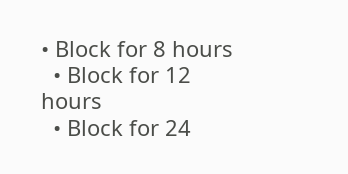• Block for 8 hours
  • Block for 12 hours
  • Block for 24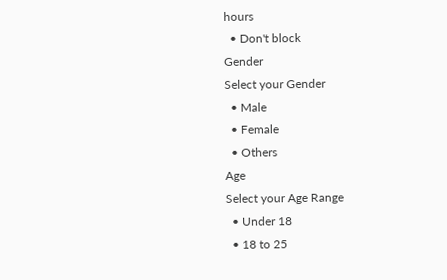hours
  • Don't block
Gender
Select your Gender
  • Male
  • Female
  • Others
Age
Select your Age Range
  • Under 18
  • 18 to 25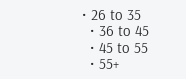• 26 to 35
  • 36 to 45
  • 45 to 55
  • 55+